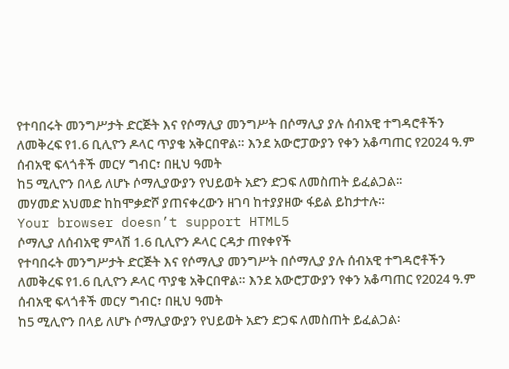የተባበሩት መንግሥታት ድርጅት እና የሶማሊያ መንግሥት በሶማሊያ ያሉ ሰብአዊ ተግዳሮቶችን ለመቅረፍ የ1.6 ቢሊዮን ዶላር ጥያቄ አቅርበዋል። እንደ አውሮፓውያን የቀን አቆጣጠር የ2024 ዓ.ም ሰብአዊ ፍላጎቶች መርሃ ግብር፣ በዚህ ዓመት
ከ5 ሚሊዮን በላይ ለሆኑ ሶማሊያውያን የህይወት አድን ድጋፍ ለመስጠት ይፈልጋል፡፡
መሃመድ አህመድ ከከሞቃድሾ ያጠናቀረውን ዘገባ ከተያያዘው ፋይል ይከታተሉ።
Your browser doesn’t support HTML5
ሶማሊያ ለሰብአዊ ምላሽ 1.6 ቢሊዮን ዶላር ርዳታ ጠየቀየች
የተባበሩት መንግሥታት ድርጅት እና የሶማሊያ መንግሥት በሶማሊያ ያሉ ሰብአዊ ተግዳሮቶችን ለመቅረፍ የ1.6 ቢሊዮን ዶላር ጥያቄ አቅርበዋል። እንደ አውሮፓውያን የቀን አቆጣጠር የ2024 ዓ.ም ሰብአዊ ፍላጎቶች መርሃ ግብር፣ በዚህ ዓመት
ከ5 ሚሊዮን በላይ ለሆኑ ሶማሊያውያን የህይወት አድን ድጋፍ ለመስጠት ይፈልጋል፡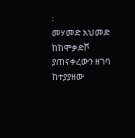፡
መሃመድ አህመድ ከከሞቃድሾ ያጠናቀረውን ዘገባ ከተያያዘው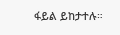ፋይል ይከታተሉ።